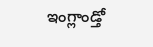ఇంగ్లాండ్తో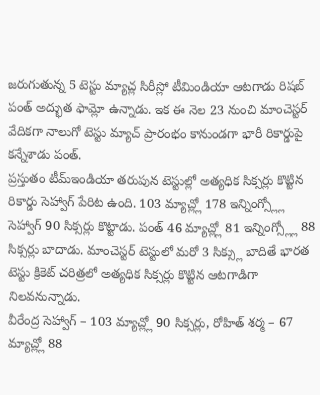జరుగుతున్న 5 టెస్టు మ్యాచ్ల సిరీస్లో టీమిండియా ఆటగాడు రిషబ్ పంత్ అద్భుత ఫామ్లో ఉన్నాడు. ఇక ఈ నెల 23 నుంచి మాంచెస్టర్ వేదికగా నాలుగో టెస్టు మ్యాచ్ ప్రారంభం కానుండగా భారీ రికార్డుపై కన్నేశాడు పంత్.
ప్రస్తుతం టీమ్ఇండియా తరుపున టెస్టుల్లో అత్యధిక సిక్సర్లు కొట్టిన రికార్డు సెహ్వాగ్ పేరిట ఉంది. 103 మ్యాచ్ల్లో 178 ఇన్నింగ్స్ల్లో సెహ్వాగ్ 90 సిక్సర్లు కొట్టాడు. పంత్ 46 మ్యాచ్ల్లో 81 ఇన్నింగ్స్ల్లో 88 సిక్సర్లు బాదాడు. మాంచెస్టర్ టెస్టులో మరో 3 సిక్స్లు బాదితే భారత టెస్టు క్రికెట్ చరిత్రలో అత్యధిక సిక్సర్లు కొట్టిన ఆటగాడిగా నిలవనున్నాడు.
వీరేంద్ర సెహ్వాగ్ – 103 మ్యాచ్ల్లో 90 సిక్సర్లు, రోహిత్ శర్మ – 67 మ్యాచ్ల్లో 88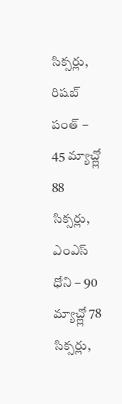సిక్సర్లు, రిషబ్ పంత్ – 45 మ్యాచ్ల్లో 88 సిక్సర్లు, ఎంఎస్ ధోని – 90 మ్యాచ్ల్లో 78 సిక్సర్లు,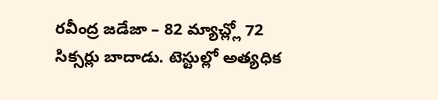రవీంద్ర జడేజా – 82 మ్యాచ్ల్లో 72 సిక్సర్లు బాదాడు. టెస్టుల్లో అత్యధిక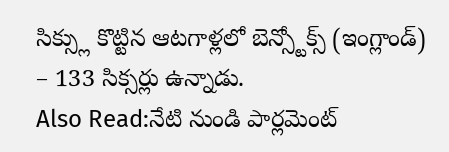సిక్స్లు కొట్టిన ఆటగాళ్లలో బెన్స్టోక్స్ (ఇంగ్లాండ్) – 133 సిక్సర్లు ఉన్నాడు.
Also Read:నేటి నుండి పార్లమెంట్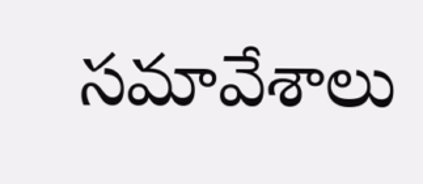సమావేశాలు